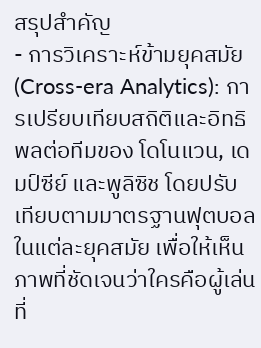สรุปสำคัญ
- การวิเคราะห์ข้ามยุคสมัย (Cross-era Analytics): การเปรียบเทียบสถิติและอิทธิพลต่อทีมของ โดโนแวน, เดมป์ซีย์ และพูลิซิช โดยปรับเทียบตามมาตรฐานฟุตบอลในแต่ละยุคสมัย เพื่อให้เห็นภาพที่ชัดเจนว่าใครคือผู้เล่นที่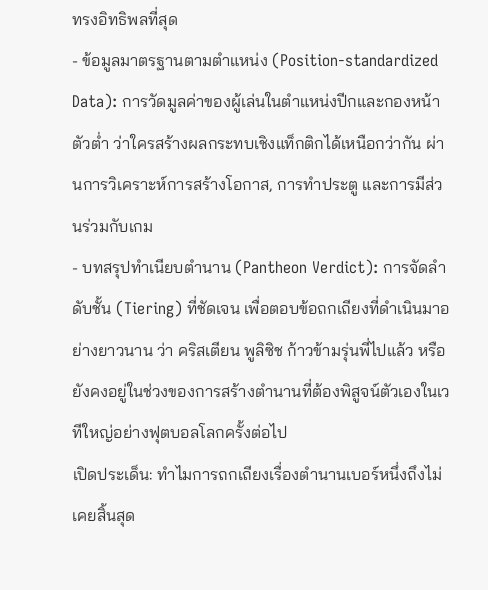ทรงอิทธิพลที่สุด
- ข้อมูลมาตรฐานตามตำแหน่ง (Position-standardized Data): การวัดมูลค่าของผู้เล่นในตำแหน่งปีกและกองหน้าตัวต่ำ ว่าใครสร้างผลกระทบเชิงแท็กติกได้เหนือกว่ากัน ผ่านการวิเคราะห์การสร้างโอกาส, การทำประตู และการมีส่วนร่วมกับเกม
- บทสรุปทำเนียบตำนาน (Pantheon Verdict): การจัดลำดับชั้น (Tiering) ที่ชัดเจน เพื่อตอบข้อถกเถียงที่ดำเนินมาอย่างยาวนาน ว่า คริสเตียน พูลิซิช ก้าวข้ามรุ่นพี่ไปแล้ว หรือยังคงอยู่ในช่วงของการสร้างตำนานที่ต้องพิสูจน์ตัวเองในเวทีใหญ่อย่างฟุตบอลโลกครั้งต่อไป
เปิดประเด็น: ทำไมการถกเถียงเรื่องตำนานเบอร์หนึ่งถึงไม่เคยสิ้นสุด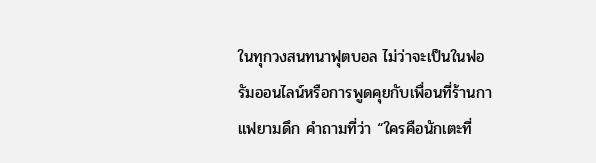ในทุกวงสนทนาฟุตบอล ไม่ว่าจะเป็นในฟอรัมออนไลน์หรือการพูดคุยกับเพื่อนที่ร้านกาแฟยามดึก คำถามที่ว่า “ใครคือนักเตะที่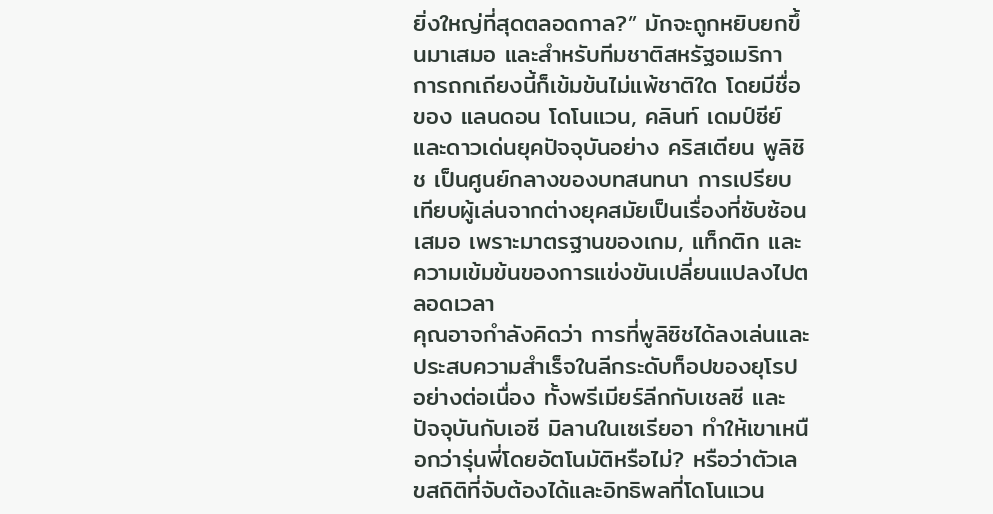ยิ่งใหญ่ที่สุดตลอดกาล?” มักจะถูกหยิบยกขึ้นมาเสมอ และสำหรับทีมชาติสหรัฐอเมริกา การถกเถียงนี้ก็เข้มข้นไม่แพ้ชาติใด โดยมีชื่อของ แลนดอน โดโนแวน, คลินท์ เดมป์ซีย์ และดาวเด่นยุคปัจจุบันอย่าง คริสเตียน พูลิซิช เป็นศูนย์กลางของบทสนทนา การเปรียบเทียบผู้เล่นจากต่างยุคสมัยเป็นเรื่องที่ซับซ้อนเสมอ เพราะมาตรฐานของเกม, แท็กติก และความเข้มข้นของการแข่งขันเปลี่ยนแปลงไปตลอดเวลา
คุณอาจกำลังคิดว่า การที่พูลิซิชได้ลงเล่นและประสบความสำเร็จในลีกระดับท็อปของยุโรปอย่างต่อเนื่อง ทั้งพรีเมียร์ลีกกับเชลซี และปัจจุบันกับเอซี มิลานในเซเรียอา ทำให้เขาเหนือกว่ารุ่นพี่โดยอัตโนมัติหรือไม่? หรือว่าตัวเลขสถิติที่จับต้องได้และอิทธิพลที่โดโนแวน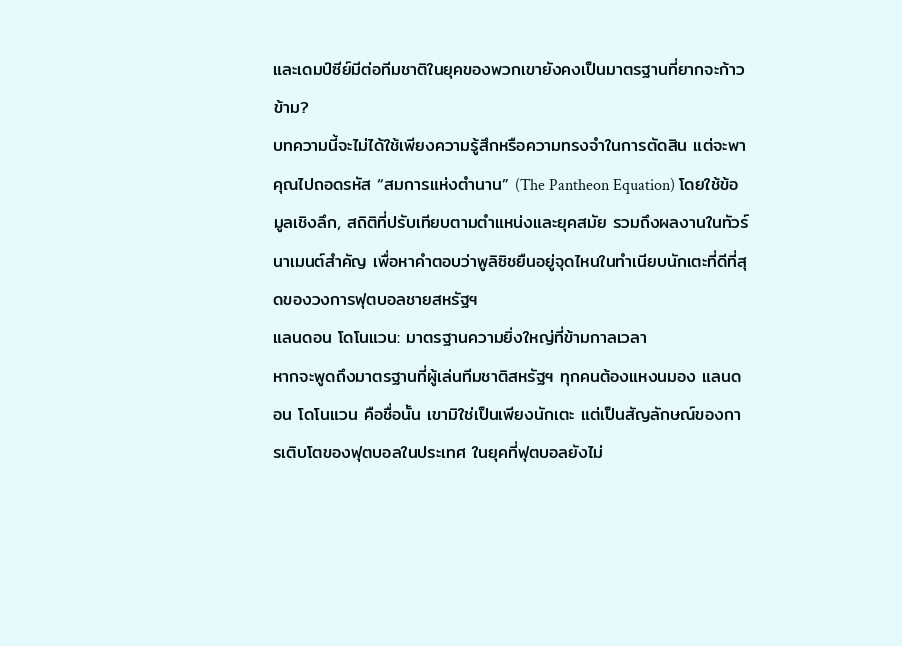และเดมป์ซีย์มีต่อทีมชาติในยุคของพวกเขายังคงเป็นมาตรฐานที่ยากจะก้าวข้าม?
บทความนี้จะไม่ได้ใช้เพียงความรู้สึกหรือความทรงจำในการตัดสิน แต่จะพาคุณไปถอดรหัส “สมการแห่งตำนาน” (The Pantheon Equation) โดยใช้ข้อมูลเชิงลึก, สถิติที่ปรับเทียบตามตำแหน่งและยุคสมัย รวมถึงผลงานในทัวร์นาเมนต์สำคัญ เพื่อหาคำตอบว่าพูลิซิชยืนอยู่จุดไหนในทำเนียบนักเตะที่ดีที่สุดของวงการฟุตบอลชายสหรัฐฯ
แลนดอน โดโนแวน: มาตรฐานความยิ่งใหญ่ที่ข้ามกาลเวลา
หากจะพูดถึงมาตรฐานที่ผู้เล่นทีมชาติสหรัฐฯ ทุกคนต้องแหงนมอง แลนดอน โดโนแวน คือชื่อนั้น เขามิใช่เป็นเพียงนักเตะ แต่เป็นสัญลักษณ์ของการเติบโตของฟุตบอลในประเทศ ในยุคที่ฟุตบอลยังไม่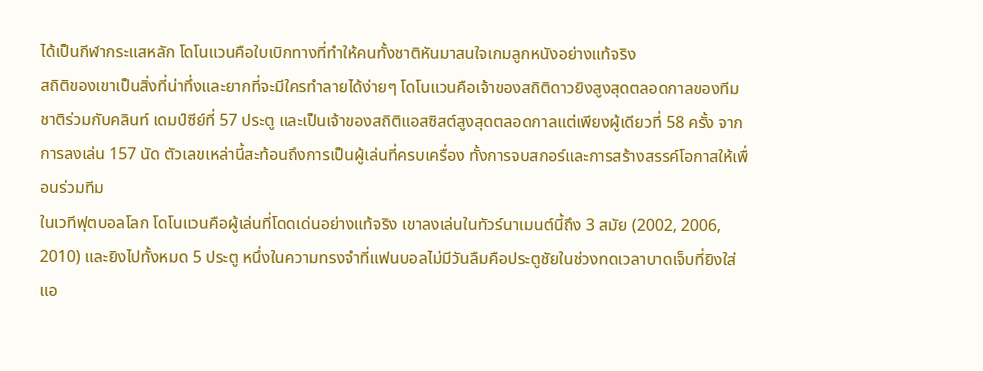ได้เป็นกีฬากระแสหลัก โดโนแวนคือใบเบิกทางที่ทำให้คนทั้งชาติหันมาสนใจเกมลูกหนังอย่างแท้จริง
สถิติของเขาเป็นสิ่งที่น่าทึ่งและยากที่จะมีใครทำลายได้ง่ายๆ โดโนแวนคือเจ้าของสถิติดาวยิงสูงสุดตลอดกาลของทีมชาติร่วมกับคลินท์ เดมป์ซีย์ที่ 57 ประตู และเป็นเจ้าของสถิติแอสซิสต์สูงสุดตลอดกาลแต่เพียงผู้เดียวที่ 58 ครั้ง จากการลงเล่น 157 นัด ตัวเลขเหล่านี้สะท้อนถึงการเป็นผู้เล่นที่ครบเครื่อง ทั้งการจบสกอร์และการสร้างสรรค์โอกาสให้เพื่อนร่วมทีม
ในเวทีฟุตบอลโลก โดโนแวนคือผู้เล่นที่โดดเด่นอย่างแท้จริง เขาลงเล่นในทัวร์นาเมนต์นี้ถึง 3 สมัย (2002, 2006, 2010) และยิงไปทั้งหมด 5 ประตู หนึ่งในความทรงจำที่แฟนบอลไม่มีวันลืมคือประตูชัยในช่วงทดเวลาบาดเจ็บที่ยิงใส่แอ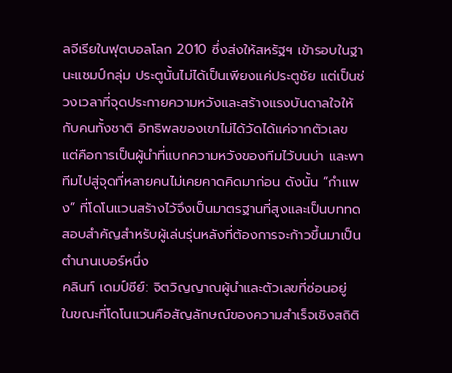ลจีเรียในฟุตบอลโลก 2010 ซึ่งส่งให้สหรัฐฯ เข้ารอบในฐานะแชมป์กลุ่ม ประตูนั้นไม่ได้เป็นเพียงแค่ประตูชัย แต่เป็นช่วงเวลาที่จุดประกายความหวังและสร้างแรงบันดาลใจให้กับคนทั้งชาติ อิทธิพลของเขาไม่ได้วัดได้แค่จากตัวเลข แต่คือการเป็นผู้นำที่แบกความหวังของทีมไว้บนบ่า และพาทีมไปสู่จุดที่หลายคนไม่เคยคาดคิดมาก่อน ดังนั้น “กำแพง” ที่โดโนแวนสร้างไว้จึงเป็นมาตรฐานที่สูงและเป็นบททดสอบสำคัญสำหรับผู้เล่นรุ่นหลังที่ต้องการจะก้าวขึ้นมาเป็นตำนานเบอร์หนึ่ง
คลินท์ เดมป์ซีย์: จิตวิญญาณผู้นำและตัวเลขที่ซ่อนอยู่
ในขณะที่โดโนแวนคือสัญลักษณ์ของความสำเร็จเชิงสถิติ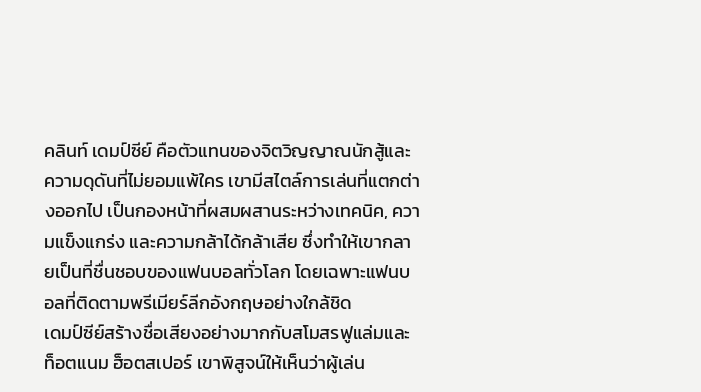คลินท์ เดมป์ซีย์ คือตัวแทนของจิตวิญญาณนักสู้และความดุดันที่ไม่ยอมแพ้ใคร เขามีสไตล์การเล่นที่แตกต่างออกไป เป็นกองหน้าที่ผสมผสานระหว่างเทคนิค, ความแข็งแกร่ง และความกล้าได้กล้าเสีย ซึ่งทำให้เขากลายเป็นที่ชื่นชอบของแฟนบอลทั่วโลก โดยเฉพาะแฟนบอลที่ติดตามพรีเมียร์ลีกอังกฤษอย่างใกล้ชิด
เดมป์ซีย์สร้างชื่อเสียงอย่างมากกับสโมสรฟูแล่มและท็อตแนม ฮ็อตสเปอร์ เขาพิสูจน์ให้เห็นว่าผู้เล่น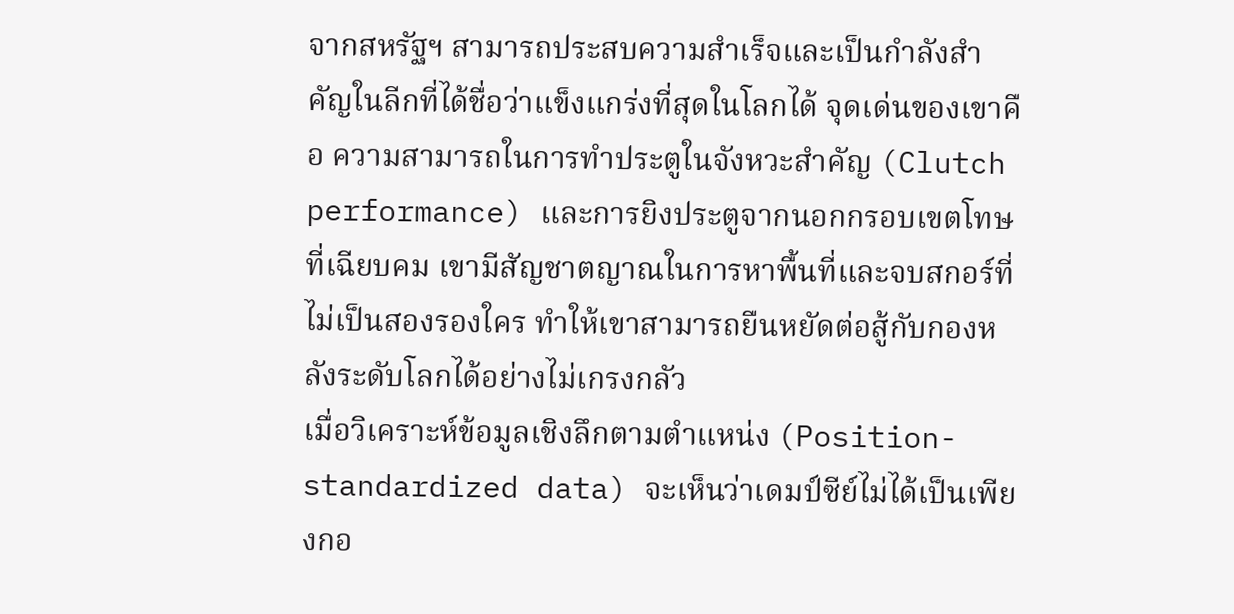จากสหรัฐฯ สามารถประสบความสำเร็จและเป็นกำลังสำคัญในลีกที่ได้ชื่อว่าแข็งแกร่งที่สุดในโลกได้ จุดเด่นของเขาคือ ความสามารถในการทำประตูในจังหวะสำคัญ (Clutch performance) และการยิงประตูจากนอกกรอบเขตโทษที่เฉียบคม เขามีสัญชาตญาณในการหาพื้นที่และจบสกอร์ที่ไม่เป็นสองรองใคร ทำให้เขาสามารถยืนหยัดต่อสู้กับกองหลังระดับโลกได้อย่างไม่เกรงกลัว
เมื่อวิเคราะห์ข้อมูลเชิงลึกตามตำแหน่ง (Position-standardized data) จะเห็นว่าเดมป์ซีย์ไม่ได้เป็นเพียงกอ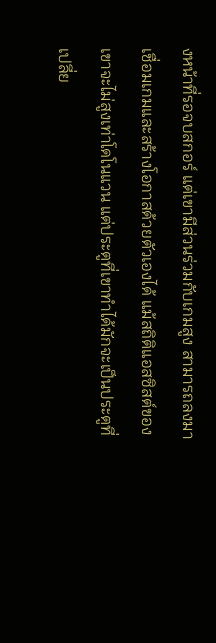งหน้าที่รอจบสกอร์ แต่เขามีส่วนร่วมกับเกมสูง สามารถลงมาเชื่อมเกมและสร้างโอกาสด้วยตัวเองได้ แม้สถิติแอสซิสต์ของเขาจะไม่สูงเท่าโดโนแวน แต่ประตูที่เขาทำได้มักจะเป็นประตูที่เปลี่ย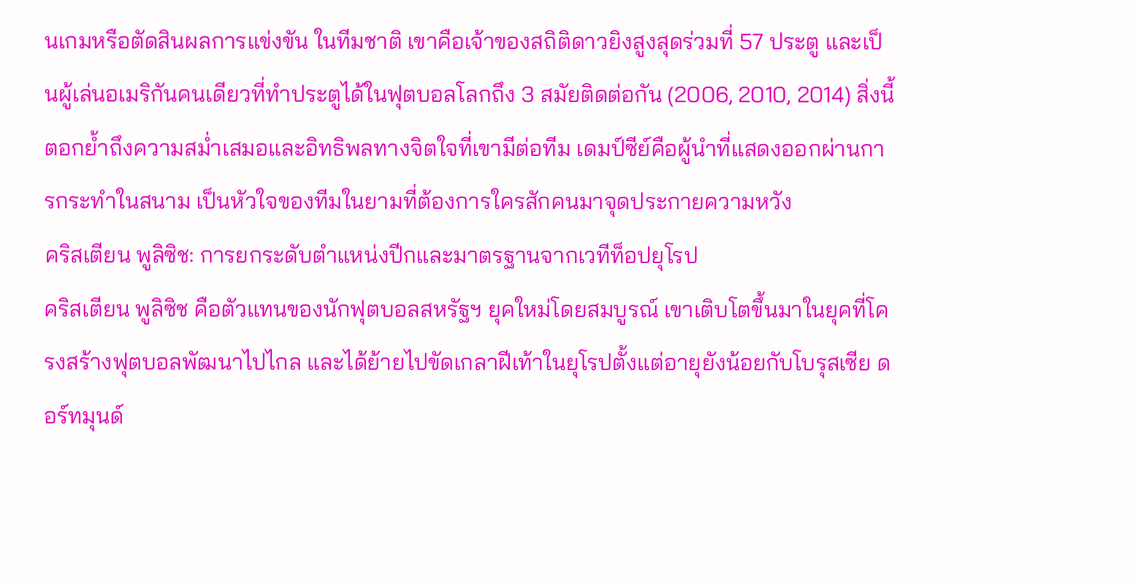นเกมหรือตัดสินผลการแข่งขัน ในทีมชาติ เขาคือเจ้าของสถิติดาวยิงสูงสุดร่วมที่ 57 ประตู และเป็นผู้เล่นอเมริกันคนเดียวที่ทำประตูได้ในฟุตบอลโลกถึง 3 สมัยติดต่อกัน (2006, 2010, 2014) สิ่งนี้ตอกย้ำถึงความสม่ำเสมอและอิทธิพลทางจิตใจที่เขามีต่อทีม เดมป์ซีย์คือผู้นำที่แสดงออกผ่านการกระทำในสนาม เป็นหัวใจของทีมในยามที่ต้องการใครสักคนมาจุดประกายความหวัง
คริสเตียน พูลิซิช: การยกระดับตำแหน่งปีกและมาตรฐานจากเวทีท็อปยุโรป
คริสเตียน พูลิซิช คือตัวแทนของนักฟุตบอลสหรัฐฯ ยุคใหม่โดยสมบูรณ์ เขาเติบโตขึ้นมาในยุคที่โครงสร้างฟุตบอลพัฒนาไปไกล และได้ย้ายไปขัดเกลาฝีเท้าในยุโรปตั้งแต่อายุยังน้อยกับโบรุสเซีย ดอร์ทมุนด์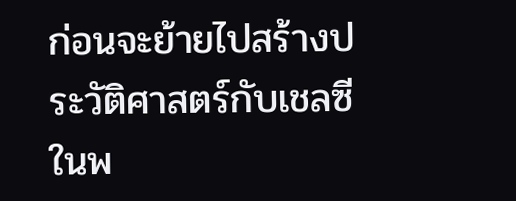ก่อนจะย้ายไปสร้างประวัติศาสตร์กับเชลซีในพ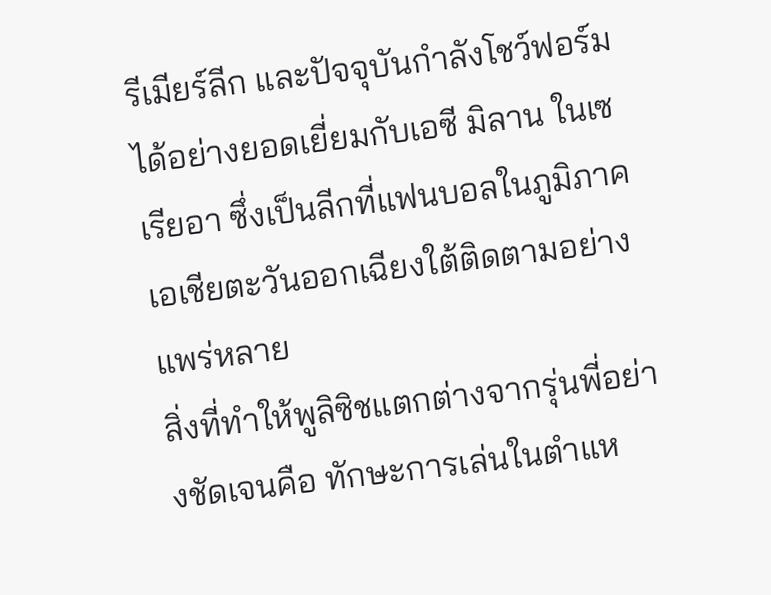รีเมียร์ลีก และปัจจุบันกำลังโชว์ฟอร์มได้อย่างยอดเยี่ยมกับเอซี มิลาน ในเซเรียอา ซึ่งเป็นลีกที่แฟนบอลในภูมิภาคเอเชียตะวันออกเฉียงใต้ติดตามอย่างแพร่หลาย
สิ่งที่ทำให้พูลิซิชแตกต่างจากรุ่นพี่อย่างชัดเจนคือ ทักษะการเล่นในตำแห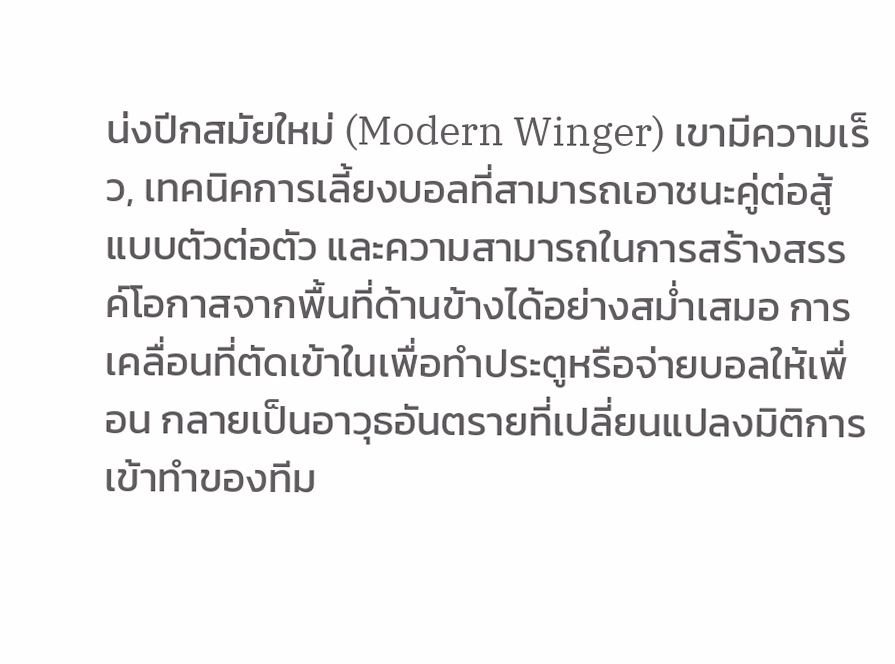น่งปีกสมัยใหม่ (Modern Winger) เขามีความเร็ว, เทคนิคการเลี้ยงบอลที่สามารถเอาชนะคู่ต่อสู้แบบตัวต่อตัว และความสามารถในการสร้างสรรค์โอกาสจากพื้นที่ด้านข้างได้อย่างสม่ำเสมอ การเคลื่อนที่ตัดเข้าในเพื่อทำประตูหรือจ่ายบอลให้เพื่อน กลายเป็นอาวุธอันตรายที่เปลี่ยนแปลงมิติการเข้าทำของทีม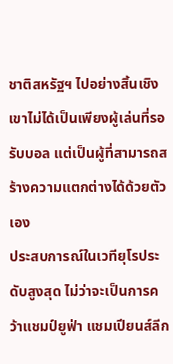ชาติสหรัฐฯ ไปอย่างสิ้นเชิง เขาไม่ได้เป็นเพียงผู้เล่นที่รอรับบอล แต่เป็นผู้ที่สามารถสร้างความแตกต่างได้ด้วยตัวเอง
ประสบการณ์ในเวทียุโรประดับสูงสุด ไม่ว่าจะเป็นการคว้าแชมป์ยูฟ่า แชมเปียนส์ลีก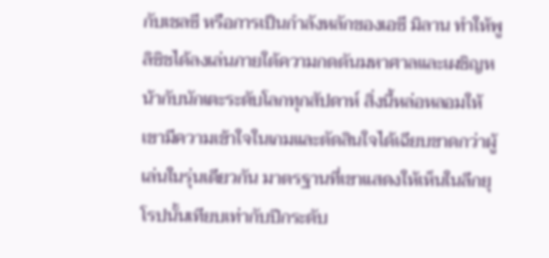กับเชลซี หรือการเป็นกำลังหลักของเอซี มิลาน ทำให้พูลิซิชได้ลงเล่นภายใต้ความกดดันมหาศาลและเผชิญหน้ากับนักเตะระดับโลกทุกสัปดาห์ สิ่งนี้หล่อหลอมให้เขามีความเข้าใจในเกมและตัดสินใจได้เฉียบขาดกว่าผู้เล่นในรุ่นเดียวกัน มาตรฐานที่เขาแสดงให้เห็นในลีกยุโรปนั้นเทียบเท่ากับปีกระดับ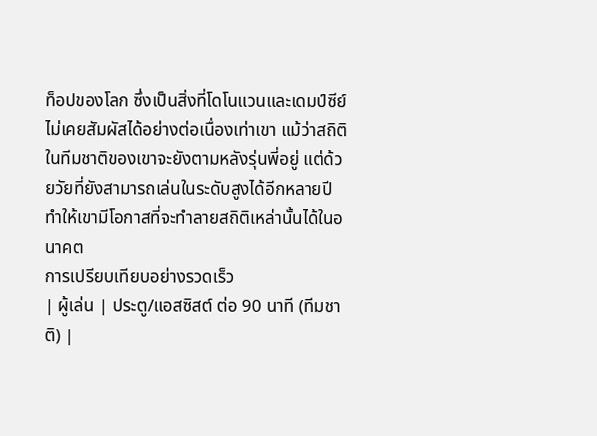ท็อปของโลก ซึ่งเป็นสิ่งที่โดโนแวนและเดมป์ซีย์ไม่เคยสัมผัสได้อย่างต่อเนื่องเท่าเขา แม้ว่าสถิติในทีมชาติของเขาจะยังตามหลังรุ่นพี่อยู่ แต่ด้วยวัยที่ยังสามารถเล่นในระดับสูงได้อีกหลายปี ทำให้เขามีโอกาสที่จะทำลายสถิติเหล่านั้นได้ในอนาคต
การเปรียบเทียบอย่างรวดเร็ว
| ผู้เล่น | ประตู/แอสซิสต์ ต่อ 90 นาที (ทีมชาติ) |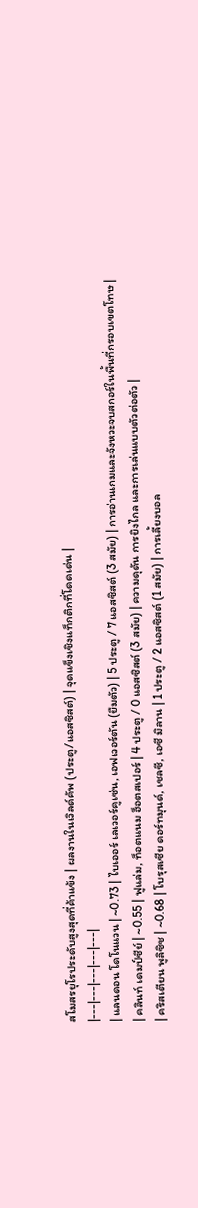สโมสรยุโรประดับสูงสุดที่ค้าแข้ง | ผลงานในเวิลด์คัพ (ประตู/แอสซิสต์) | จุดแข็งเชิงแท็กติกที่โดดเด่น |
|---|---|---|---|---|
| แลนดอน โดโนแวน | ~0.73 | ไบเออร์ เลเวอร์คูเซ่น, เอฟเวอร์ตัน (ยืมตัว) | 5 ประตู / 7 แอสซิสต์ (3 สมัย) | การอ่านเกมและจังหวะจบสกอร์ในพื้นที่กรอบเขตโทษ |
| คลินท์ เดมป์ซีย์ | ~0.55 | ฟูแล่ม, ท็อตแนม ฮ็อตสเปอร์ | 4 ประตู / 0 แอสซิสต์ (3 สมัย) | ความดุดัน การยิงไกล และการเล่นแบบตัวต่อตัว |
| คริสเตียน พูลิซิช | ~0.68 | โบรุสเซีย ดอร์ทมุนด์, เชลซี, เอซี มิลาน | 1 ประตู / 2 แอสซิสต์ (1 สมัย) | การเลี้ยงบอล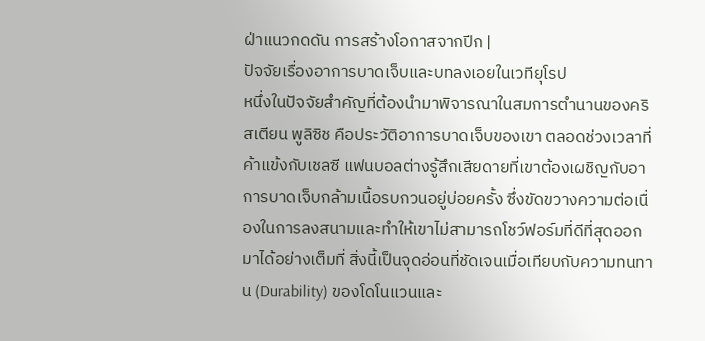ฝ่าแนวกดดัน การสร้างโอกาสจากปีก |
ปัจจัยเรื่องอาการบาดเจ็บและบทลงเอยในเวทียุโรป
หนึ่งในปัจจัยสำคัญที่ต้องนำมาพิจารณาในสมการตำนานของคริสเตียน พูลิซิช คือประวัติอาการบาดเจ็บของเขา ตลอดช่วงเวลาที่ค้าแข้งกับเชลซี แฟนบอลต่างรู้สึกเสียดายที่เขาต้องเผชิญกับอาการบาดเจ็บกล้ามเนื้อรบกวนอยู่บ่อยครั้ง ซึ่งขัดขวางความต่อเนื่องในการลงสนามและทำให้เขาไม่สามารถโชว์ฟอร์มที่ดีที่สุดออกมาได้อย่างเต็มที่ สิ่งนี้เป็นจุดอ่อนที่ชัดเจนเมื่อเทียบกับความทนทาน (Durability) ของโดโนแวนและ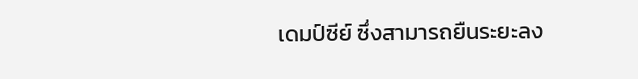เดมป์ซีย์ ซึ่งสามารถยืนระยะลง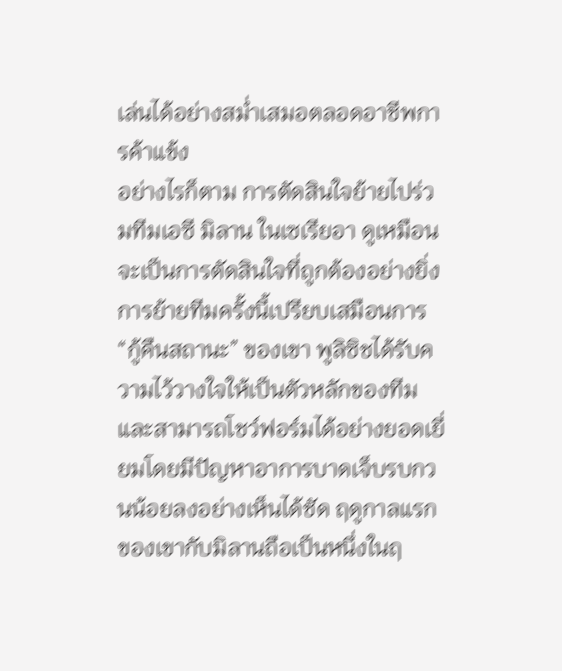เล่นได้อย่างสม่ำเสมอตลอดอาชีพการค้าแข้ง
อย่างไรก็ตาม การตัดสินใจย้ายไปร่วมทีมเอซี มิลาน ในเซเรียอา ดูเหมือนจะเป็นการตัดสินใจที่ถูกต้องอย่างยิ่ง การย้ายทีมครั้งนี้เปรียบเสมือนการ “กู้คืนสถานะ” ของเขา พูลิซิชได้รับความไว้วางใจให้เป็นตัวหลักของทีม และสามารถโชว์ฟอร์มได้อย่างยอดเยี่ยมโดยมีปัญหาอาการบาดเจ็บรบกวนน้อยลงอย่างเห็นได้ชัด ฤดูกาลแรกของเขากับมิลานถือเป็นหนึ่งในฤ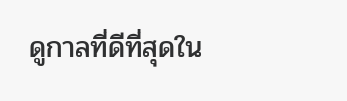ดูกาลที่ดีที่สุดใน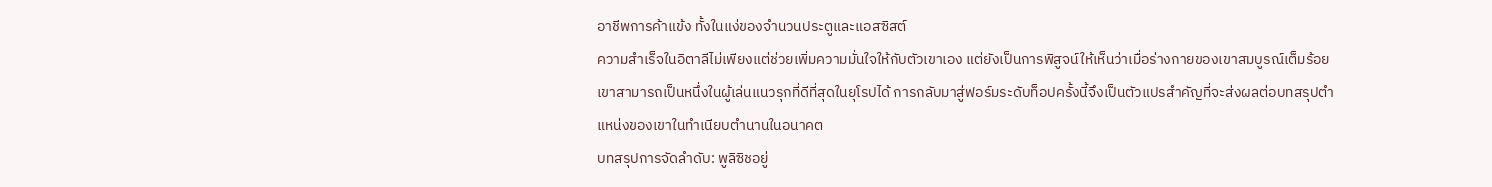อาชีพการค้าแข้ง ทั้งในแง่ของจำนวนประตูและแอสซิสต์
ความสำเร็จในอิตาลีไม่เพียงแต่ช่วยเพิ่มความมั่นใจให้กับตัวเขาเอง แต่ยังเป็นการพิสูจน์ให้เห็นว่าเมื่อร่างกายของเขาสมบูรณ์เต็มร้อย เขาสามารถเป็นหนึ่งในผู้เล่นแนวรุกที่ดีที่สุดในยุโรปได้ การกลับมาสู่ฟอร์มระดับท็อปครั้งนี้จึงเป็นตัวแปรสำคัญที่จะส่งผลต่อบทสรุปตำแหน่งของเขาในทำเนียบตำนานในอนาคต
บทสรุปการจัดลำดับ: พูลิซิชอยู่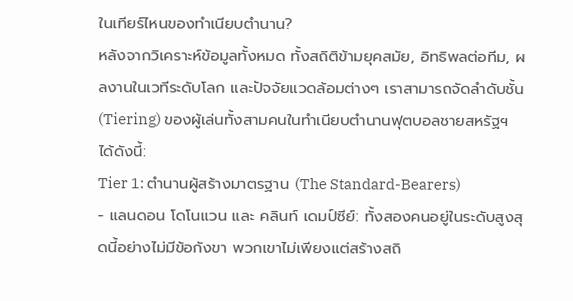ในเทียร์ไหนของทำเนียบตำนาน?
หลังจากวิเคราะห์ข้อมูลทั้งหมด ทั้งสถิติข้ามยุคสมัย, อิทธิพลต่อทีม, ผลงานในเวทีระดับโลก และปัจจัยแวดล้อมต่างๆ เราสามารถจัดลำดับชั้น (Tiering) ของผู้เล่นทั้งสามคนในทำเนียบตำนานฟุตบอลชายสหรัฐฯ ได้ดังนี้:
Tier 1: ตำนานผู้สร้างมาตรฐาน (The Standard-Bearers)
- แลนดอน โดโนแวน และ คลินท์ เดมป์ซีย์: ทั้งสองคนอยู่ในระดับสูงสุดนี้อย่างไม่มีข้อกังขา พวกเขาไม่เพียงแต่สร้างสถิ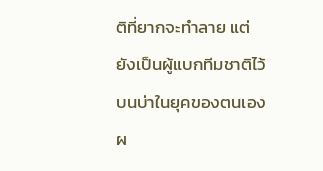ติที่ยากจะทำลาย แต่ยังเป็นผู้แบกทีมชาติไว้บนบ่าในยุคของตนเอง ผ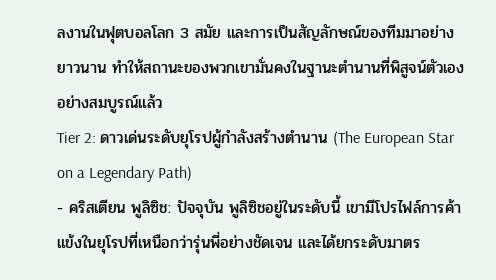ลงานในฟุตบอลโลก 3 สมัย และการเป็นสัญลักษณ์ของทีมมาอย่างยาวนาน ทำให้สถานะของพวกเขามั่นคงในฐานะตำนานที่พิสูจน์ตัวเองอย่างสมบูรณ์แล้ว
Tier 2: ดาวเด่นระดับยุโรปผู้กำลังสร้างตำนาน (The European Star on a Legendary Path)
- คริสเตียน พูลิซิช: ปัจจุบัน พูลิซิชอยู่ในระดับนี้ เขามีโปรไฟล์การค้าแข้งในยุโรปที่เหนือกว่ารุ่นพี่อย่างชัดเจน และได้ยกระดับมาตร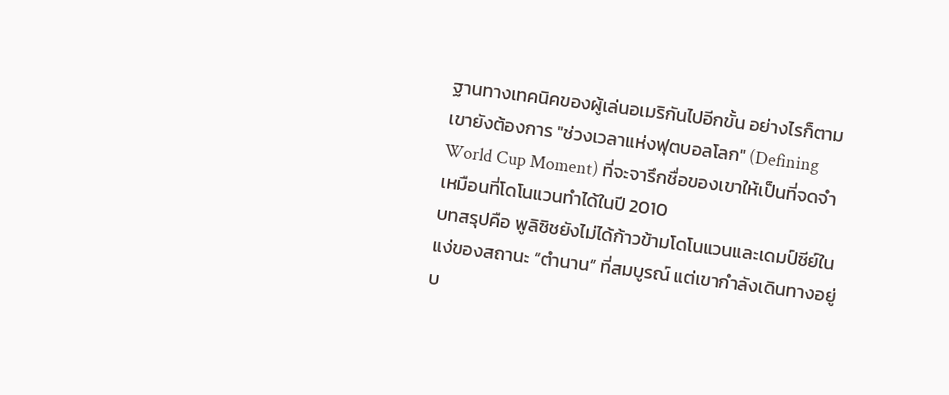ฐานทางเทคนิคของผู้เล่นอเมริกันไปอีกขั้น อย่างไรก็ตาม เขายังต้องการ "ช่วงเวลาแห่งฟุตบอลโลก" (Defining World Cup Moment) ที่จะจารึกชื่อของเขาให้เป็นที่จดจำ เหมือนที่โดโนแวนทำได้ในปี 2010
บทสรุปคือ พูลิซิชยังไม่ได้ก้าวข้ามโดโนแวนและเดมป์ซีย์ในแง่ของสถานะ “ตำนาน” ที่สมบูรณ์ แต่เขากำลังเดินทางอยู่บ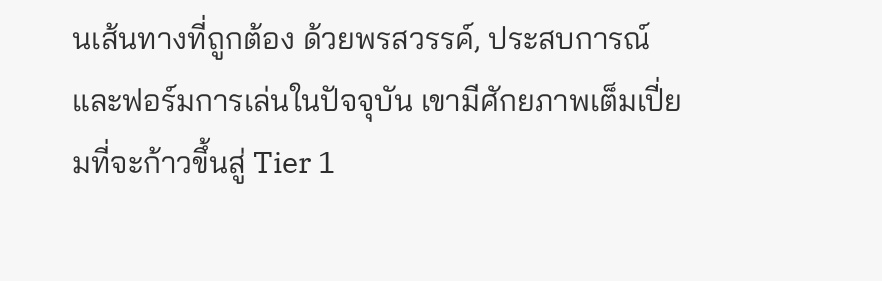นเส้นทางที่ถูกต้อง ด้วยพรสวรรค์, ประสบการณ์ และฟอร์มการเล่นในปัจจุบัน เขามีศักยภาพเต็มเปี่ยมที่จะก้าวขึ้นสู่ Tier 1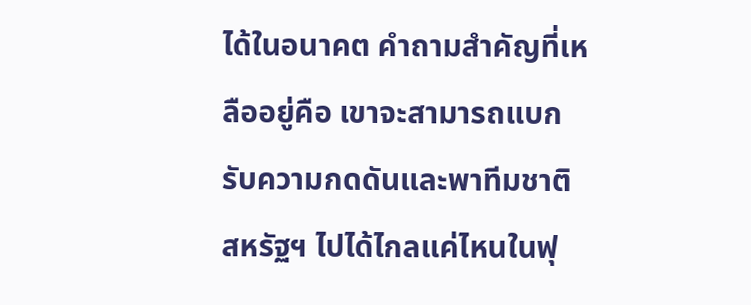ได้ในอนาคต คำถามสำคัญที่เหลืออยู่คือ เขาจะสามารถแบกรับความกดดันและพาทีมชาติสหรัฐฯ ไปได้ไกลแค่ไหนในฟุ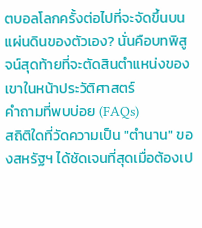ตบอลโลกครั้งต่อไปที่จะจัดขึ้นบนแผ่นดินของตัวเอง? นั่นคือบทพิสูจน์สุดท้ายที่จะตัดสินตำแหน่งของเขาในหน้าประวัติศาสตร์
คำถามที่พบบ่อย (FAQs)
สถิติใดที่วัดความเป็น "ตำนาน" ของสหรัฐฯ ได้ชัดเจนที่สุดเมื่อต้องเป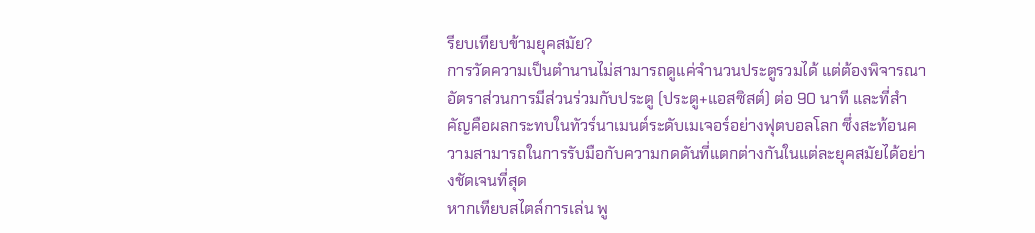รียบเทียบข้ามยุคสมัย?
การวัดความเป็นตำนานไม่สามารถดูแค่จำนวนประตูรวมได้ แต่ต้องพิจารณาอัตราส่วนการมีส่วนร่วมกับประตู (ประตู+แอสซิสต์) ต่อ 90 นาที และที่สำคัญคือผลกระทบในทัวร์นาเมนต์ระดับเมเจอร์อย่างฟุตบอลโลก ซึ่งสะท้อนความสามารถในการรับมือกับความกดดันที่แตกต่างกันในแต่ละยุคสมัยได้อย่างชัดเจนที่สุด
หากเทียบสไตล์การเล่น พู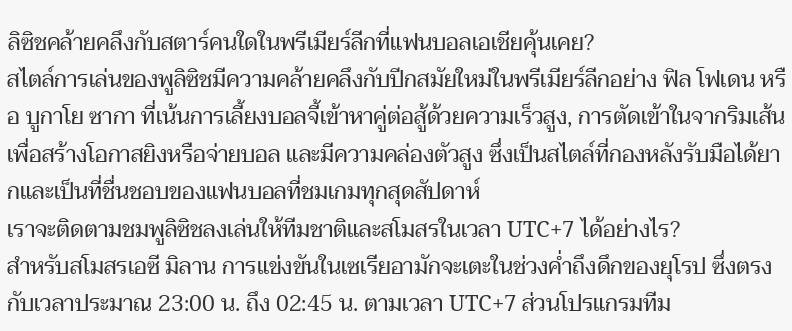ลิซิชคล้ายคลึงกับสตาร์คนใดในพรีเมียร์ลีกที่แฟนบอลเอเชียคุ้นเคย?
สไตล์การเล่นของพูลิซิชมีความคล้ายคลึงกับปีกสมัยใหม่ในพรีเมียร์ลีกอย่าง ฟิล โฟเดน หรือ บูกาโย ซากา ที่เน้นการเลี้ยงบอลจี้เข้าหาคู่ต่อสู้ด้วยความเร็วสูง, การตัดเข้าในจากริมเส้นเพื่อสร้างโอกาสยิงหรือจ่ายบอล และมีความคล่องตัวสูง ซึ่งเป็นสไตล์ที่กองหลังรับมือได้ยากและเป็นที่ชื่นชอบของแฟนบอลที่ชมเกมทุกสุดสัปดาห์
เราจะติดตามชมพูลิซิชลงเล่นให้ทีมชาติและสโมสรในเวลา UTC+7 ได้อย่างไร?
สำหรับสโมสรเอซี มิลาน การแข่งขันในเซเรียอามักจะเตะในช่วงค่ำถึงดึกของยุโรป ซึ่งตรงกับเวลาประมาณ 23:00 น. ถึง 02:45 น. ตามเวลา UTC+7 ส่วนโปรแกรมทีม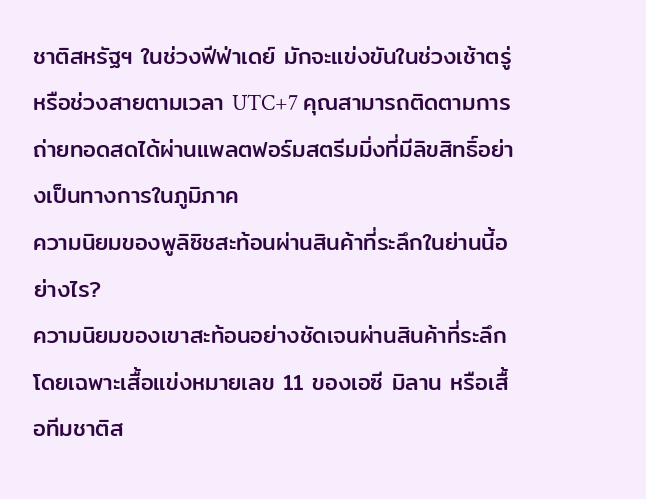ชาติสหรัฐฯ ในช่วงฟีฟ่าเดย์ มักจะแข่งขันในช่วงเช้าตรู่หรือช่วงสายตามเวลา UTC+7 คุณสามารถติดตามการถ่ายทอดสดได้ผ่านแพลตฟอร์มสตรีมมิ่งที่มีลิขสิทธิ์อย่างเป็นทางการในภูมิภาค
ความนิยมของพูลิซิชสะท้อนผ่านสินค้าที่ระลึกในย่านนี้อย่างไร?
ความนิยมของเขาสะท้อนอย่างชัดเจนผ่านสินค้าที่ระลึก โดยเฉพาะเสื้อแข่งหมายเลข 11 ของเอซี มิลาน หรือเสื้อทีมชาติส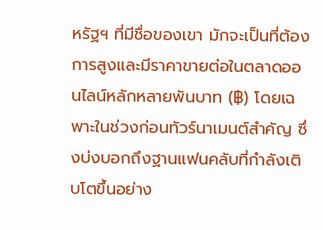หรัฐฯ ที่มีชื่อของเขา มักจะเป็นที่ต้องการสูงและมีราคาขายต่อในตลาดออนไลน์หลักหลายพันบาท (฿) โดยเฉพาะในช่วงก่อนทัวร์นาเมนต์สำคัญ ซึ่งบ่งบอกถึงฐานแฟนคลับที่กำลังเติบโตขึ้นอย่าง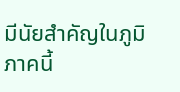มีนัยสำคัญในภูมิภาคนี้